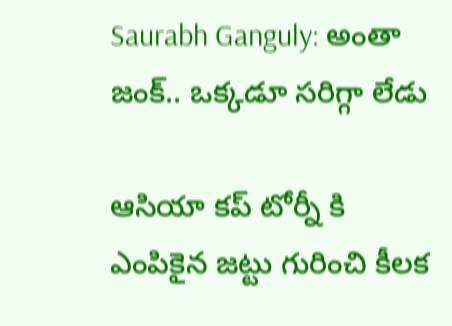Saurabh Ganguly: అంతా జంక్.. ఒక్కడూ సరిగ్గా లేడు

ఆసియా కప్ టోర్నీ కి ఎంపికైన జట్టు గురించి కీలక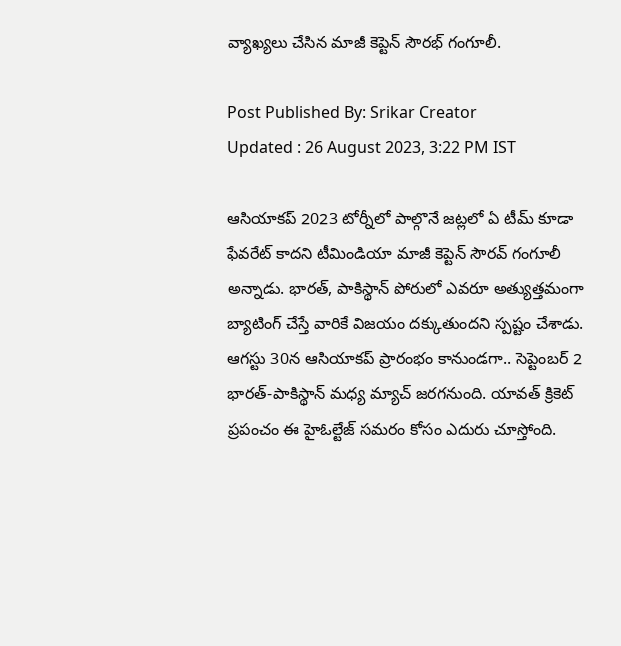వ్యాఖ్యలు చేసిన మాజీ కెప్టెన్ సౌరభ్ గంగూలీ.

Post Published By: Srikar Creator
Updated : 26 August 2023, 3:22 PM IST

ఆసియాకప్ 2023 టోర్నీలో పాల్గొనే జట్లలో ఏ టీమ్ కూడా ఫేవరేట్ కాదని టీమిండియా మాజీ కెప్టెన్ సౌరవ్ గంగూలీ అన్నాడు. భారత్‌, పాకిస్థాన్‌ పోరులో ఎవరూ అత్యుత్తమంగా బ్యాటింగ్ చేస్తే వారికే విజయం దక్కుతుందని స్పష్టం చేశాడు. ఆగస్టు 30న ఆసియాకప్ ప్రారంభం కానుండగా.. సెప్టెంబర్ 2 భారత్-పాకిస్థాన్ మధ్య మ్యాచ్ జరగనుంది. యావత్ క్రికెట్ ప్రపంచం ఈ హైఓల్టేజ్ సమరం కోసం ఎదురు చూస్తోంది.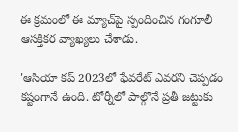ఈ క్రమంలో ఈ మ్యాచ్‌పై స్పందించిన గంగూలీ ఆసక్తికర వ్యాఖ్యలు చేశాడు.

'ఆసియా కప్‌ 2023లో ఫేవరేట్‌ ఎవరని చెప్పడం కష్టంగానే ఉంది. టోర్నీలో పాల్గొనే ప్రతీ జట్టుకు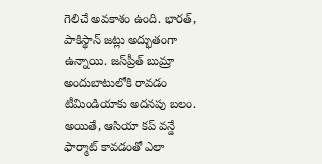గెలిచే అవకాశం ఉంది. భారత్, పాకిస్థాన్‌ జట్లు అద్భుతంగా ఉన్నాయి. జస్‌ప్రీత్ బుమ్రా అందుబాటులోకి రావడం టీమిండియాకు అదనపు బలం. అయితే, ఆసియా కప్‌ వన్డే ఫార్మాట్‌ కావడంతో ఎలా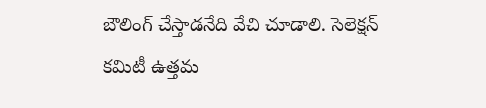బౌలింగ్‌ చేస్తాడనేది వేచి చూడాలి. సెలెక్షన్ కమిటీ ఉత్తమ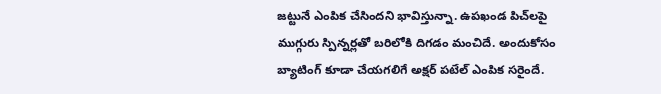జట్టునే ఎంపిక చేసిందని భావిస్తున్నా. ఉపఖండ పిచ్‌లపై ముగ్గురు స్పిన్నర్లతో బరిలోకి దిగడం మంచిదే. అందుకోసం బ్యాటింగ్‌ కూడా చేయగలిగే అక్షర్ పటేల్ ఎంపిక సరైందే.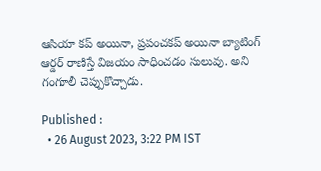ఆసియా కప్‌ అయినా, ప్రపంచకప్ అయినా బ్యాటింగ్‌ ఆర్డర్‌ రాణిస్తే విజయం సాధించడం సులువు. అని గంగూలీ చెప్పుకొచ్చాడు.

Published :
  • 26 August 2023, 3:22 PM IST